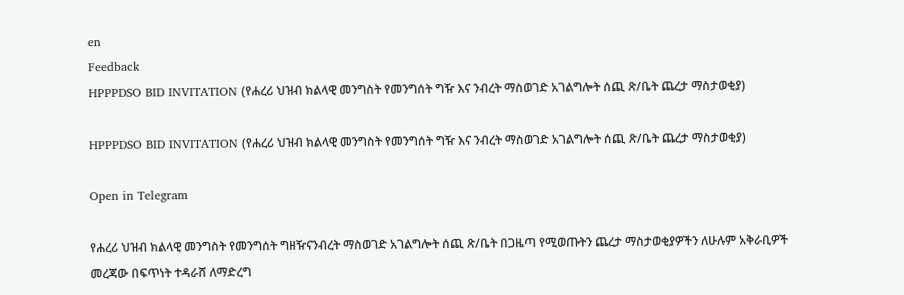en
Feedback
HPPPDSO BID INVITATION (የሐረሪ ህዝብ ክልላዊ መንግስት የመንግሰት ግዥ እና ንብረት ማስወገድ አገልግሎት ሰጪ ጽ/ቤት ጨረታ ማስታወቂያ)

HPPPDSO BID INVITATION (የሐረሪ ህዝብ ክልላዊ መንግስት የመንግሰት ግዥ እና ንብረት ማስወገድ አገልግሎት ሰጪ ጽ/ቤት ጨረታ ማስታወቂያ)

Open in Telegram

የሐረሪ ህዝብ ክልላዊ መንግስት የመንግሰት ግዘዥናንብረት ማስወገድ አገልግሎት ሰጪ ጽ/ቤት በጋዜጣ የሚወጡትን ጨረታ ማስታወቂያዎችን ለሁሉም አቅራቢዎች መረጃው በፍጥነት ተዳራሸ ለማድረግ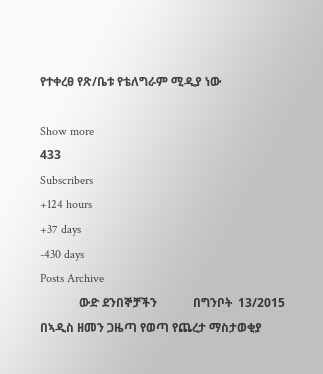የተቀረፀ የጽ/ቤቱ የቴለግራም ሚዲያ ነው

Show more
433
Subscribers
+124 hours
+37 days
-430 days
Posts Archive
             ውድ ደንበኞቻችን            በግንቦት  13/2015 በኣዲስ ዘመን ጋዜጣ የወጣ የጨረታ ማስታወቂያ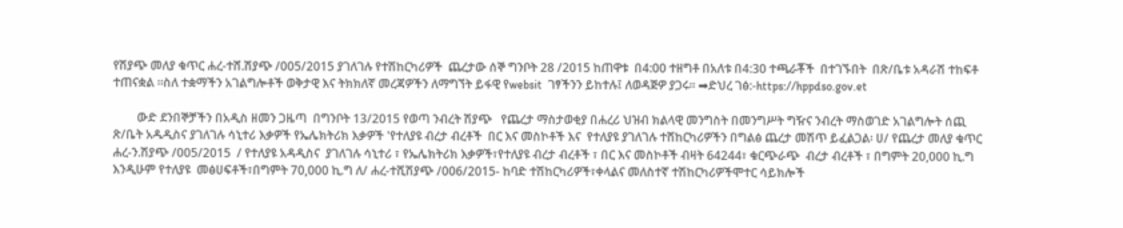የሽያጭ መለያ ቁጥር ሐረ-ተሸ.ሽያጭ /005/2015 ያገለገሉ የተሽከርካሪዎች  ጨረታው ሰኞ ግንቦት 28 /2015 ከጠዋቱ  በ4:00 ተዘግቶ በአለቱ በ4:30 ተጫራቾች  በተገኙበት  በጽ/ቤቱ አዳራሽ ተከፍቶ ተጠናቋል ፡፡ስለ ተቋማችን አገልግሎቶች ወቅታዊ እና ትክክለኛ መረጃዎችን ለማግኘት ይፋዊ የwebsit  ገፃችንን ይከተሉ፤ ለወዳጅዎ ያጋሩ፡፡ ➡ድህረ ገፅ:-https://hppdso.gov.et

        ውድ ደንበኞቻችን በአዲስ ዘመን ጋዜጣ  በግንቦት 13/2015 የወጣ ንብረት ሽያጭ   የጨረታ ማስታወቂያ በሐረሪ ህዝብ ክልላዊ መንግስት በመንግሥት ግዥና ንብረት ማስወገድ አገልግሎት ሰጪ ጽ/ቤት አዱዲስና ያገለገሉ ሳኒተሪ እቃዎች የኤሌክትሪክ እቃዎች 'የተለያዩ ብረታ ብረቶች  በር እና መስኮቶች እና  የተለያዩ ያገለገሉ ተሸከርካሪዎችን በግልፅ ጨረታ መሽጥ ይፈልጋል፡ ሀ/ የጨረታ መለያ ቁጥር ሐረ-ን.ሽያጭ /005/2015  / የተለያዩ አዳዲስና  ያገለገሉ ሳኒተሪ ፣ የኤሌክትሪክ እቃዎች፣የተለያዩ ብረታ ብረቶች ፣ በር እና መስኮቶች ብዛት 64244፣ ቁርጭራጭ  ብረታ ብረቶች ፣ በግምት 20,000 ኪ.ግ እንዲሁም የተለያዩ  መፅሀፍቶች፣በግምት 70,000 ኪ.ግ ለ/ ሐረ-ተሺሽያጭ /006/2015- ከባድ ተሽከርካሪዎች፣ቀላልና መለስተኛ ተሽከርካሪዎችሞተር ሳይክሎች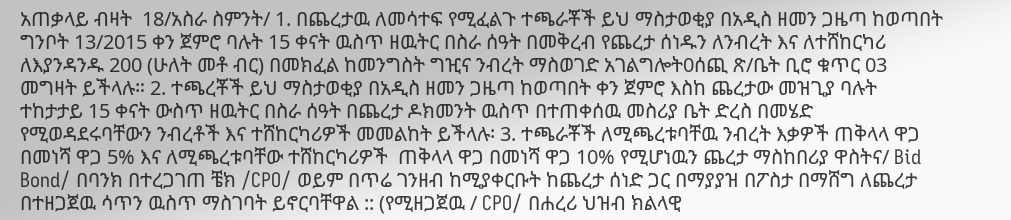አጠቃላይ ብዛት  18/አስራ ስምንት/ 1. በጨረታዉ ለመሳተፍ የሚፈልጉ ተጫራቾች ይህ ማስታወቂያ በአዲስ ዘመን ጋዜጣ ከወጣበት  ግንቦት 13/2015 ቀን ጀምሮ ባሉት 15 ቀናት ዉስጥ ዘዉትር በስራ ሰዓት በመቅረብ የጨረታ ሰነዱን ለንብረት እና ለተሸከርካሪ ለእያንዳንዱ 200 (ሁለት መቶ ብር) በመክፈል ከመንግስት ግዢና ንብረት ማስወገድ አገልግሎት0ሰጪ ጽ/ቤት ቢሮ ቁጥር 03 መግዛት ይችላሉ። 2. ተጫረቾች ይህ ማስታወቂያ በአዲስ ዘመን ጋዜጣ ከወጣበት ቀን ጀምሮ እስከ ጨረታው መዝጊያ ባሉት ተከታታይ 15 ቀናት ውስጥ ዘዉትር በስራ ሰዓት በጨረታ ዶክመንት ዉስጥ በተጠቀሰዉ መስሪያ ቤት ድረስ በመሄድ የሚወዳደሩባቸውን ንብረቶች እና ተሸከርካሪዎች መመልከት ይችላሉ፡ 3. ተጫራቾች ለሚጫረቱባቸዉ ንብረት እቃዎች ጠቅላላ ዋጋ በመነሻ ዋጋ 5% እና ለሚጫረቱባቸው ተሸከርካሪዎች  ጠቅላላ ዋጋ በመነሻ ዋጋ 10% የሚሆነዉን ጨረታ ማስከበሪያ ዋስትና/ Bid Bond/ በባንክ በተረጋገጠ ቼክ /CPO/ ወይም በጥሬ ገንዘብ ከሚያቀርቡት ከጨረታ ሰነድ ጋር በማያያዝ በፖስታ በማሸግ ለጨረታ በተዘጋጀዉ ሳጥን ዉስጥ ማስገባት ይኖርባቸዋል :: (የሚዘጋጀዉ / CPO/ በሐረሪ ህዝብ ክልላዊ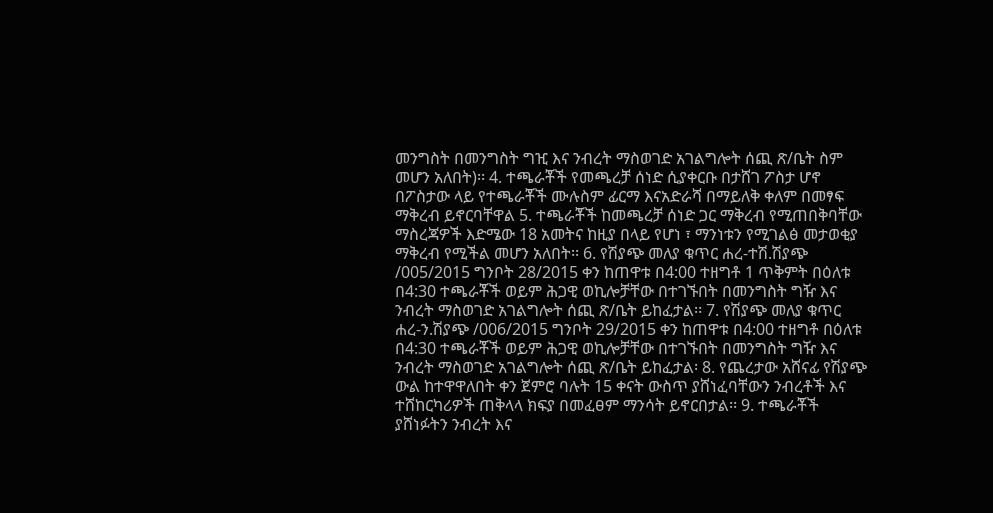መንግስት በመንግስት ግዢ እና ንብረት ማስወገድ አገልግሎት ሰጪ ጽ/ቤት ስም መሆን አለበት)፡፡ 4. ተጫራቾች የመጫረቻ ሰነድ ሲያቀርቡ በታሸገ ፖስታ ሆኖ በፖስታው ላይ የተጫራቾች ሙሉስም ፊርማ እናአድራሻ በማይለቅ ቀለም በመፃፍ ማቅረብ ይኖርባቸዋል 5. ተጫራቾች ከመጫረቻ ሰነድ ጋር ማቅረብ የሚጠበቅባቸው ማስረጃዎች እድሜው 18 አመትና ከዚያ በላይ የሆነ ፣ ማንነቱን የሚገልፅ መታወቂያ ማቅረብ የሚችል መሆን አለበት፡፡ 6. የሽያጭ መለያ ቁጥር ሐረ-ተሽ.ሽያጭ /005/2015 ግንቦት 28/2015 ቀን ከጠዋቱ በ4:00 ተዘግቶ 1 ጥቅምት በዕለቱ በ4:30 ተጫራቾች ወይም ሕጋዊ ወኪሎቻቸው በተገኙበት በመንግስት ግዥ እና ንብረት ማስወገድ አገልግሎት ሰጪ ጽ/ቤት ይከፈታል፡፡ 7. የሽያጭ መለያ ቁጥር ሐረ-ን.ሽያጭ /006/2015 ግንቦት 29/2015 ቀን ከጠዋቱ በ4:00 ተዘግቶ በዕለቱ  በ4:30 ተጫራቾች ወይም ሕጋዊ ወኪሎቻቸው በተገኙበት በመንግስት ግዥ እና ንብረት ማስወገድ አገልግሎት ሰጪ ጽ/ቤት ይከፈታል፡ 8. የጨረታው አሸናፊ የሽያጭ ውል ከተዋዋለበት ቀን ጀምሮ ባሉት 15 ቀናት ውስጥ ያሸነፈባቸውን ንብረቶች እና ተሸከርካሪዎች ጠቅላላ ክፍያ በመፈፀም ማንሳት ይኖርበታል፡፡ 9. ተጫራቾች ያሸነፉትን ንብረት እና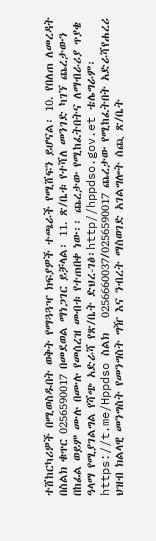ተሸከርካሪዎች በሚወስዱበት ወቅት የማጓጓዣ ክፍያዎች ተጫራች የሚሸፍን ይሆናል፡ 10. የበለጠ ለመረዳት በስልክ ቁጥር 0256590017 በመደወል ማነጋገር ይቻላል፡ 11. ጽ/ቤቱ የተሻለ መንገድ ካገኘ ጨረታውን በከፊል ወይም ሙሉ በሙሉ የመሰረዝ መብቱ የተጠበቀ ነው፡፡ ጨረታው የሚከፈትበትና ለማብራሪያ ጥያቄ ዓላማ የሚያገልግል የሻጭ አድራሻ የጽ/ቤት ድህረ-ገፅ፡http//hppdso.gov.et ቴሌግራም፡https://t.me/Hppdso ስልክ   0256660037/0256590017 ጨረታው የሚከፈትበት አድራሻየሐረሪ ህዝብ ክልላዊ መንግስት የመንግስት ግዥ እና ንብረት ማስወገድ አገልግሎት ሰጪ ጽ/ቤት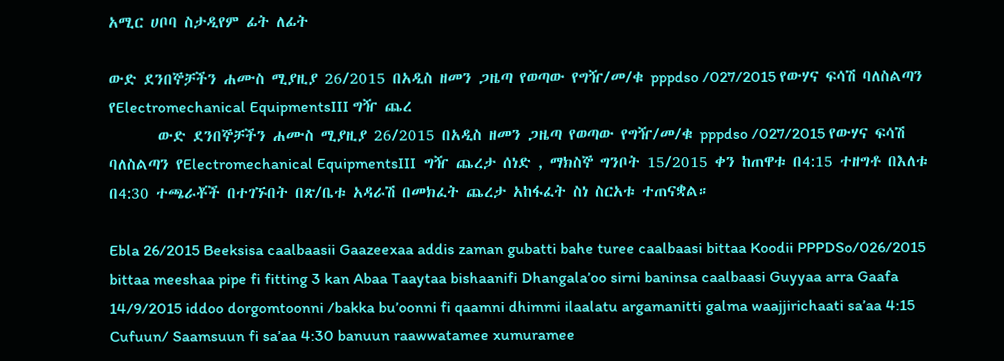አሚር ሀቦባ ስታዲየም ፊት ለፊት

ውድ ደንበኞቻችን ሐሙስ ሚያዚያ 26/2015 በአዲስ ዘመን ጋዜጣ የወጣው የግዥ/መ/ቁ pppdso /027/2015 የውሃና ፍሳሽ ባለስልጣን የElectromechanical EquipmentsIII ግዥ ጨረ
       ውድ ደንበኞቻችን ሐሙስ ሚያዚያ 26/2015 በአዲስ ዘመን ጋዜጣ የወጣው የግዥ/መ/ቁ pppdso /027/2015 የውሃና ፍሳሽ ባለስልጣን የElectromechanical EquipmentsIII  ግዥ ጨረታ ሰነድ , ማክስኞ ግንቦት 15/2015 ቀን ከጠዋቱ በ4:15 ተዘግቶ በእለቱ በ4:30 ተጫራቾች በተገኙበት በጽ/ቤቱ አዳራሽ በመክፈት ጨረታ አከፋፈት ስነ ስርአቱ ተጠናቋል።

Ebla 26/2015 Beeksisa caalbaasii Gaazeexaa addis zaman gubatti bahe turee caalbaasi bittaa Koodii PPPDSo/026/2015 bittaa meeshaa pipe fi fitting 3 kan Abaa Taaytaa bishaanifi Dhangala’oo sirni baninsa caalbaasi Guyyaa arra Gaafa 14/9/2015 iddoo dorgomtoonni /bakka bu’oonni fi qaamni dhimmi ilaalatu argamanitti galma waajjirichaati sa’aa 4:15 Cufuun/ Saamsuun fi sa’aa 4:30 banuun raawwatamee xumuramee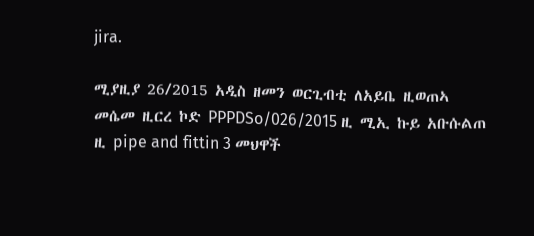jira.

ሚያዚያ 26/2015 አዲስ ዘመን ወርጊብቲ ለአይቤ ዚወጠኣ መሴመ ዚርረ ኮድ PPPDSo/026/2015 ዚ ሚኢ ኩይ አቡሱልጠ ዚ pipe and fittin 3 መህዋች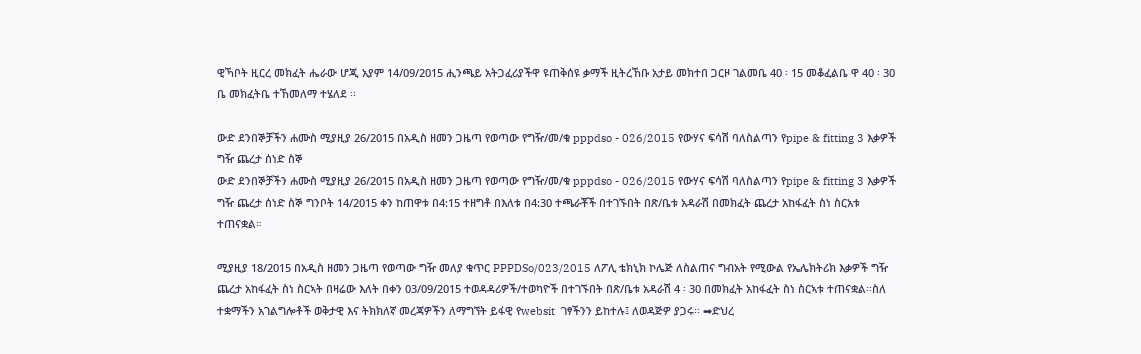ዊኻቦት ዚርረ መክፈት ሔራው ሆጂ አያም 14/09/2015 ሒንጫይ አትጋፈሪያችዋ ዩጠቅሰዩ ቃማች ዚትረኸቡ አታይ መክተበ ጋርዞ ገልመቤ 40 ፡ 15 መቆፈልቤ ዋ 40 ፡ 30 ቤ መክፈትቤ ተኸመለማ ተሄለደ ፡፡

ውድ ደንበኞቻችን ሐሙስ ሚያዚያ 26/2015 በአዲስ ዘመን ጋዜጣ የወጣው የግዥ/መ/ቁ pppdso - 026/2015 የውሃና ፍሳሽ ባለስልጣን የpipe & fitting 3 እቃዎች ግዥ ጨረታ ሰነድ ስኞ
ውድ ደንበኞቻችን ሐሙስ ሚያዚያ 26/2015 በአዲስ ዘመን ጋዜጣ የወጣው የግዥ/መ/ቁ pppdso - 026/2015 የውሃና ፍሳሽ ባለስልጣን የpipe & fitting 3 እቃዎች ግዥ ጨረታ ሰነድ ስኞ ግንቦት 14/2015 ቀን ከጠዋቱ በ4:15 ተዘግቶ በእለቱ በ4:30 ተጫራቾች በተገኙበት በጽ/ቤቱ አዳራሽ በመክፈት ጨረታ አከፋፈት ስነ ስርአቱ ተጠናቋል።

ሚያዚያ 18/2015 በአዲስ ዘመን ጋዜጣ የወጣው ግዥ መለያ ቁጥር PPPDSo/023/2015 ለፖሊ ቴክኒክ ኮሌጅ ለስልጠና ግብአት የሚውል የኤሌክትሪክ እቃዎች ግዥ ጨረታ አከፋፈት ስነ ስርኣት በዛሬው እለት በቀን 03/09/2015 ተወዳዳሪዎች/ተወካዮች በተገኙበት በጽ/ቤቱ አዳራሽ 4 ፡ 30 በመክፈት አከፋፈት ስነ ስርኣቱ ተጠናቋል፡፡ስለ ተቋማችን አገልግሎቶች ወቅታዊ እና ትክክለኛ መረጃዎችን ለማግኘት ይፋዊ የwebsit  ገፃችንን ይከተሉ፤ ለወዳጅዎ ያጋሩ፡፡ ➡ድህረ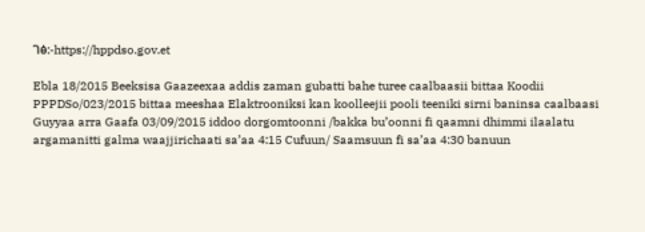ገፅ:-https://hppdso.gov.et

Ebla 18/2015 Beeksisa Gaazeexaa addis zaman gubatti bahe turee caalbaasii bittaa Koodii PPPDSo/023/2015 bittaa meeshaa Elaktrooniksi kan koolleejii pooli teeniki sirni baninsa caalbaasi Guyyaa arra Gaafa 03/09/2015 iddoo dorgomtoonni /bakka bu’oonni fi qaamni dhimmi ilaalatu argamanitti galma waajjirichaati sa’aa 4:15 Cufuun/ Saamsuun fi sa’aa 4:30 banuun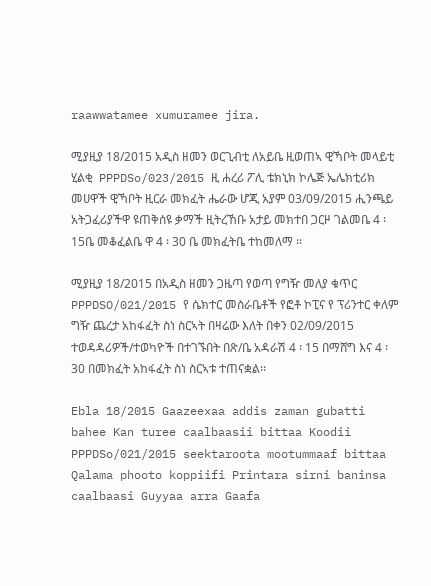raawwatamee xumuramee jira.

ሚያዚያ 18/2015 አዲስ ዘመን ወርጊብቲ ለአይቤ ዚወጠኣ ዊኻቦት መላይቲ ሂልቂ  PPPDSo/023/2015 ዚ ሐረሪ ፖሊ ቴክኒክ ኮሌጅ ኤሌክቲሪክ መሀዋች ዊኻቦት ዚርራ መክፈት ሔራው ሆጂ አያም 03/09/2015 ሒንጫይ አትጋፈሪያችዋ ዩጠቅሰዩ ቃማች ዚትረኸቡ አታይ መክተበ ጋርዞ ገልመቤ 4 ፡ 15ቤ መቆፈልቤ ዋ 4 ፡ 30 ቤ መክፈትቤ ተከመለማ ፡፡

ሚያዚያ 18/2015 በአዲስ ዘመን ጋዜጣ የወጣ የግዥ መለያ ቁጥር PPPDSO/021/2015 የ ሴክተር መስራቤቶች የፎቶ ኮፒና የ ፕሪንተር ቀለም ግዥ ጨረታ አከፋፈት ስነ ስርኣት በዛሬው እለት በቀን 02/09/2015 ተወዳዳሪዎች/ተወካዮች በተገኙበት በጽ/ቤ አዳራሽ 4 ፡ 15 በማሸግ እና 4 ፡ 30 በመክፈት አከፋፈት ስነ ስርኣቱ ተጠናቋል፡፡

Ebla 18/2015 Gaazeexaa addis zaman gubatti bahee Kan turee caalbaasii bittaa Koodii PPPDSo/021/2015 seektaroota mootummaaf bittaa Qalama phooto koppiifi Printara sirni baninsa caalbaasi Guyyaa arra Gaafa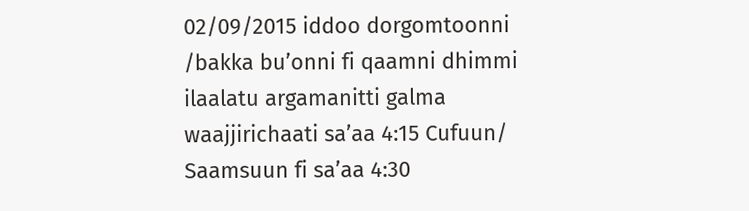02/09/2015 iddoo dorgomtoonni /bakka bu’onni fi qaamni dhimmi ilaalatu argamanitti galma waajjirichaati sa’aa 4:15 Cufuun/ Saamsuun fi sa’aa 4:30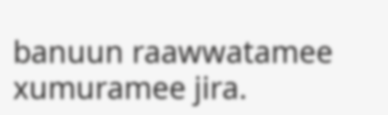banuun raawwatamee xumuramee jira.